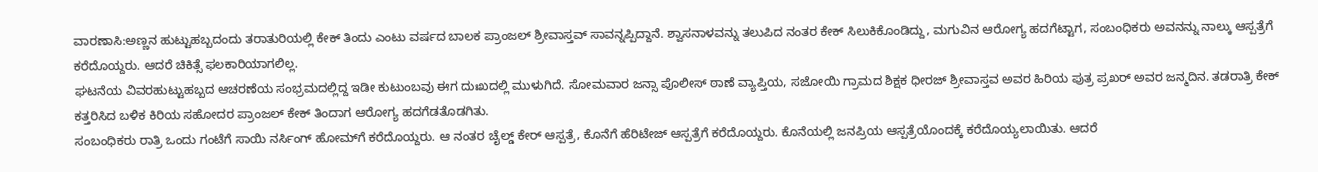ವಾರಣಾಸಿ:ಅಣ್ಣನ ಹುಟ್ಟುಹಬ್ಬದಂದು ತರಾತುರಿಯಲ್ಲಿ ಕೇಕ್ ತಿಂದು ಎಂಟು ವರ್ಷದ ಬಾಲಕ ಪ್ರಾಂಜಲ್ ಶ್ರೀವಾಸ್ತವ್ ಸಾವನ್ನಪ್ಪಿದ್ದಾನೆ. ಶ್ವಾಸನಾಳವನ್ನು ತಲುಪಿದ ನಂತರ ಕೇಕ್ ಸಿಲುಕಿಕೊಂಡಿದ್ದು, ಮಗುವಿನ ಆರೋಗ್ಯ ಹದಗೆಟ್ಟಾಗ, ಸಂಬಂಧಿಕರು ಅವನನ್ನು ನಾಲ್ಕು ಆಸ್ಪತ್ರೆಗೆ ಕರೆದೊಯ್ದರು. ಆದರೆ ಚಿಕಿತ್ಸೆ ಫಲಕಾರಿಯಾಗಲಿಲ್ಲ.
ಘಟನೆಯ ವಿವರಹುಟ್ಟುಹಬ್ಬದ ಆಚರಣೆಯ ಸಂಭ್ರಮದಲ್ಲಿದ್ದ ಇಡೀ ಕುಟುಂಬವು ಈಗ ದುಃಖದಲ್ಲಿ ಮುಳುಗಿದೆ. ಸೋಮವಾರ ಜನ್ಸಾ ಪೊಲೀಸ್ ಠಾಣೆ ವ್ಯಾಪ್ತಿಯ, ಸಜೋಯಿ ಗ್ರಾಮದ ಶಿಕ್ಷಕ ಧೀರಜ್ ಶ್ರೀವಾಸ್ತವ ಅವರ ಹಿರಿಯ ಪುತ್ರ ಪ್ರಖರ್ ಅವರ ಜನ್ಮದಿನ. ತಡರಾತ್ರಿ ಕೇಕ್ ಕತ್ತರಿಸಿದ ಬಳಿಕ ಕಿರಿಯ ಸಹೋದರ ಪ್ರಾಂಜಲ್ ಕೇಕ್ ತಿಂದಾಗ ಆರೋಗ್ಯ ಹದಗೆಡತೊಡಗಿತು.
ಸಂಬಂಧಿಕರು ರಾತ್ರಿ ಒಂದು ಗಂಟೆಗೆ ಸಾಯಿ ನರ್ಸಿಂಗ್ ಹೋಮ್‌ಗೆ ಕರೆದೊಯ್ದರು. ಆ ನಂತರ ಚೈಲ್ಡ್ ಕೇರ್ ಆಸ್ಪತ್ರೆ, ಕೊನೆಗೆ ಹೆರಿಟೇಜ್ ಆಸ್ಪತ್ರೆಗೆ ಕರೆದೊಯ್ದರು. ಕೊನೆಯಲ್ಲಿ ಜನಪ್ರಿಯ ಆಸ್ಪತ್ರೆಯೊಂದಕ್ಕೆ ಕರೆದೊಯ್ಯಲಾಯಿತು. ಆದರೆ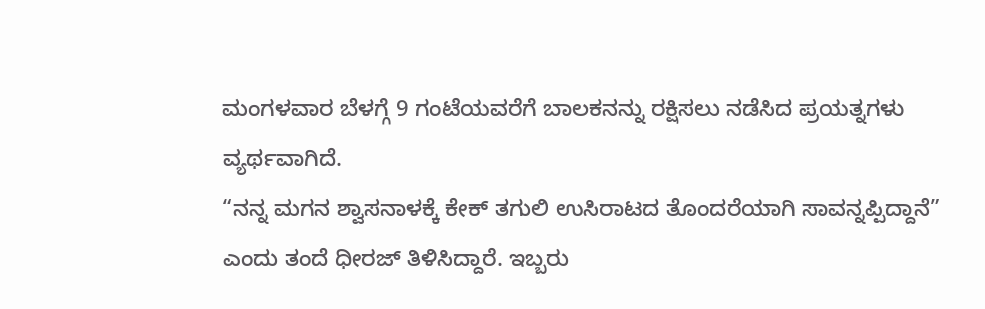ಮಂಗಳವಾರ ಬೆಳಗ್ಗೆ 9 ಗಂಟೆಯವರೆಗೆ ಬಾಲಕನನ್ನು ರಕ್ಷಿಸಲು ನಡೆಸಿದ ಪ್ರಯತ್ನಗಳು ವ್ಯರ್ಥವಾಗಿದೆ.
“ನನ್ನ ಮಗನ ಶ್ವಾಸನಾಳಕ್ಕೆ ಕೇಕ್ ತಗುಲಿ ಉಸಿರಾಟದ ತೊಂದರೆಯಾಗಿ ಸಾವನ್ನಪ್ಪಿದ್ದಾನೆ” ಎಂದು ತಂದೆ ಧೀರಜ್ ತಿಳಿಸಿದ್ದಾರೆ. ಇಬ್ಬರು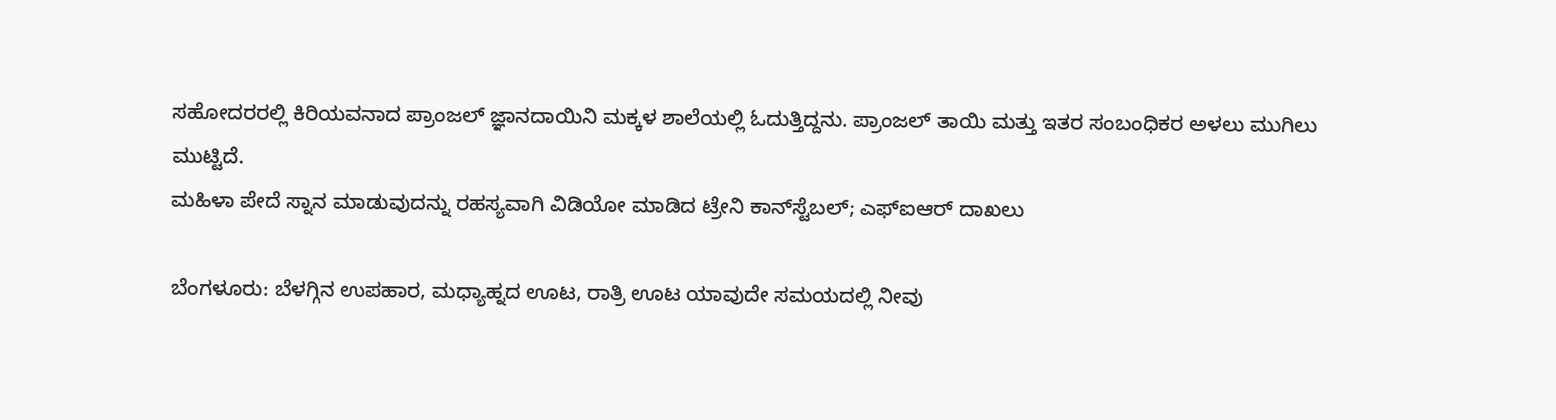ಸಹೋದರರಲ್ಲಿ ಕಿರಿಯವನಾದ ಪ್ರಾಂಜಲ್ ಜ್ಞಾನದಾಯಿನಿ ಮಕ್ಕಳ ಶಾಲೆಯಲ್ಲಿ ಓದುತ್ತಿದ್ದನು. ಪ್ರಾಂಜಲ್ ತಾಯಿ ಮತ್ತು ಇತರ ಸಂಬಂಧಿಕರ ಅಳಲು ಮುಗಿಲು ಮುಟ್ಟಿದೆ.
ಮಹಿಳಾ ಪೇದೆ ಸ್ನಾನ ಮಾಡುವುದನ್ನು ರಹಸ್ಯವಾಗಿ ವಿಡಿಯೋ ಮಾಡಿದ ಟ್ರೇನಿ ಕಾನ್‌ಸ್ಟೆಬಲ್; ಎಫ್‌ಐಆರ್ ದಾಖಲು

ಬೆಂಗಳೂರು: ಬೆಳಗ್ಗಿನ ಉಪಹಾರ, ಮಧ್ಯಾಹ್ನದ ಊಟ, ರಾತ್ರಿ ಊಟ ಯಾವುದೇ ಸಮಯದಲ್ಲಿ ನೀವು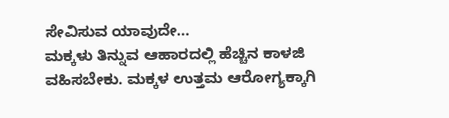ಸೇವಿಸುವ ಯಾವುದೇ…
ಮಕ್ಕಳು ತಿನ್ನುವ ಆಹಾರದಲ್ಲಿ ಹೆಚ್ಚಿನ ಕಾಳಜಿ ವಹಿಸಬೇಕು. ಮಕ್ಕಳ ಉತ್ತಮ ಆರೋಗ್ಯಕ್ಕಾಗಿ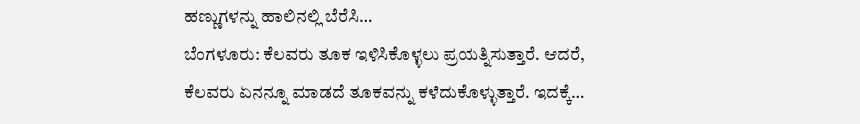ಹಣ್ಣುಗಳನ್ನು ಹಾಲಿನಲ್ಲಿ ಬೆರೆಸಿ…
ಬೆಂಗಳೂರು: ಕೆಲವರು ತೂಕ ಇಳಿಸಿಕೊಳ್ಳಲು ಪ್ರಯತ್ನಿಸುತ್ತಾರೆ. ಆದರೆ, ಕೆಲವರು ಏನನ್ನೂ ಮಾಡದೆ ತೂಕವನ್ನು ಕಳೆದುಕೊಳ್ಳುತ್ತಾರೆ. ಇದಕ್ಕೆ…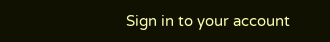Sign in to your account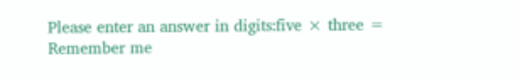Please enter an answer in digits:five × three =
Remember me